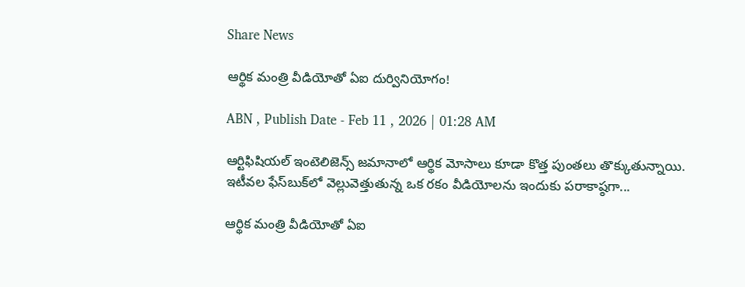Share News

ఆర్థిక మంత్రి వీడియోతో ఏఐ దుర్వినియోగం!

ABN , Publish Date - Feb 11 , 2026 | 01:28 AM

ఆర్టిఫిషియల్‌ ఇంటెలిజెన్స్‌ జమానాలో ఆర్థిక మోసాలు కూడా కొత్త పుంతలు తొక్కుతున్నాయి. ఇటీవల ఫేస్‌బుక్‌లో వెల్లువెత్తుతున్న ఒక రకం వీడియోలను ఇందుకు పరాకాష్ఠగా...

ఆర్థిక మంత్రి వీడియోతో ఏఐ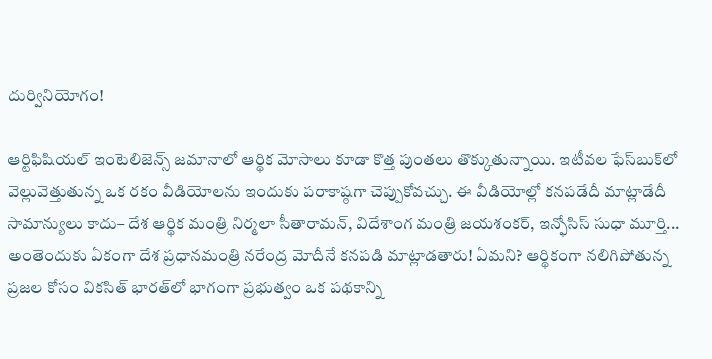దుర్వినియోగం!

ఆర్టిఫిషియల్‌ ఇంటెలిజెన్స్‌ జమానాలో ఆర్థిక మోసాలు కూడా కొత్త పుంతలు తొక్కుతున్నాయి. ఇటీవల ఫేస్‌బుక్‌లో వెల్లువెత్తుతున్న ఒక రకం వీడియోలను ఇందుకు పరాకాష్ఠగా చెప్పుకోవచ్చు. ఈ వీడియోల్లో కనపడేదీ మాట్లాడేదీ సామాన్యులు కాదు– దేశ ఆర్థిక మంత్రి నిర్మలా సీతారామన్, విదేశాంగ మంత్రి జయశంకర్, ఇన్ఫోసిస్ సుధా మూర్తి... అంతెందుకు ఏకంగా దేశ ప్రధానమంత్రి నరేంద్ర మోదీనే కనపడి మాట్లాడతారు! ఏమని? ఆర్థికంగా నలిగిపోతున్న ప్రజల కోసం వికసిత్ భారత్‌లో భాగంగా ప్రభుత్వం ఒక పథకాన్ని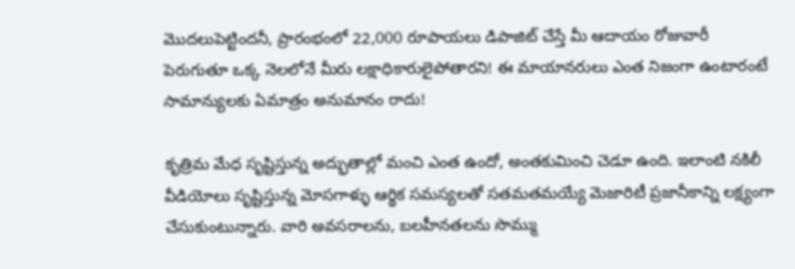మొదలుపెట్టిందనీ, ప్రారంభంలో 22,000 రూపాయలు డిపాజిట్ చేస్తే మీ ఆదాయం రోజువారీ పెరుగుతూ ఒక్క నెలలోనే మీరు లక్షాధికారులైపోతారని! ఈ మాయానరులు ఎంత నిజంగా ఉంటారంటే సామాన్యులకు ఏమాత్రం అనుమానం రాదు!

కృత్రిమ మేధ సృష్టిస్తున్న అద్భుతాల్లో మంచి ఎంత ఉందో, అంతకుమించి చెడూ ఉంది. ఇలాంటి నకిలీ వీడియోలు సృష్టిస్తున్న మోసగాళ్ళు ఆర్థిక సమస్యలతో సతమతమయ్యే మెజారిటీ ప్రజానీకాన్ని లక్ష్యంగా చేసుకుంటున్నారు. వారి అవసరాలను, బలహీనతలను సొమ్ము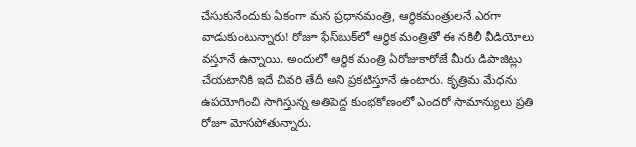చేసుకునేందుకు ఏకంగా మన ప్రధానమంత్రి, ఆర్థికమంత్రులనే ఎరగా వాడుకుంటున్నారు! రోజూ ఫేస్‌బుక్‌లో ఆర్థిక మంత్రితో ఈ నకిలీ వీడియోలు వస్తూనే ఉన్నాయి. అందులో ఆర్థిక మంత్రి ఏరోజుకారోజే మీరు డిపాజిట్లు చేయటానికి ఇదే చివరి తేదీ అని ప్రకటిస్తూనే ఉంటారు. కృత్రిమ మేధను ఉపయోగించి సాగిస్తున్న అతిపెద్ద కుంభకోణంలో ఎందరో సామాన్యులు ప్రతి రోజూ మోసపోతున్నారు.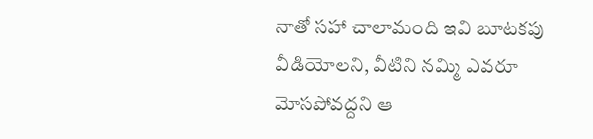నాతో సహా చాలామంది ఇవి బూటకపు వీడియోలని, వీటిని నమ్మి ఎవరూ మోసపోవద్దని ఆ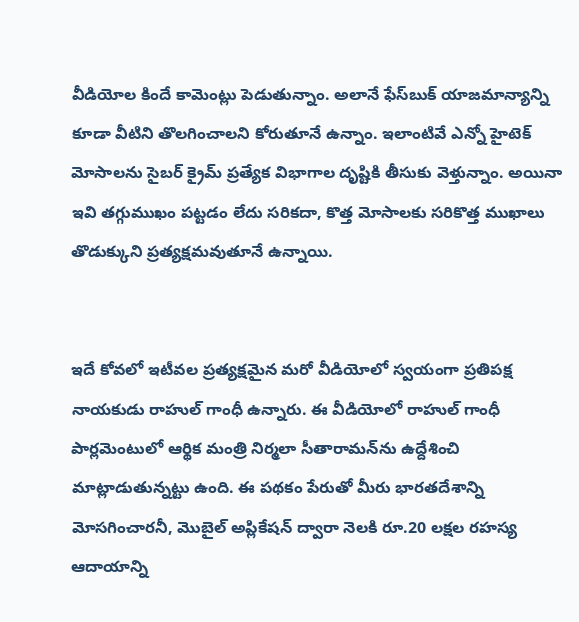వీడియోల కిందే కామెంట్లు పెడుతున్నాం. అలానే ఫేస్‌బుక్‌ యాజమాన్యాన్ని కూడా వీటిని తొలగించాలని కోరుతూనే ఉన్నాం. ఇలాంటివే ఎన్నో హైటెక్‌ మోసాలను సైబర్‌ క్రైమ్‌ ప్రత్యేక విభాగాల దృష్టికి తీసుకు వెళ్తున్నాం. అయినా ఇవి తగ్గుముఖం పట్టడం లేదు సరికదా, కొత్త మోసాలకు సరికొత్త ముఖాలు తొడుక్కుని ప్రత్యక్షమవుతూనే ఉన్నాయి.


ఇదే కోవలో ఇటీవల ప్రత్యక్షమైన మరో వీడియోలో స్వయంగా ప్రతిపక్ష నాయకుడు రాహుల్‌ గాంధీ ఉన్నారు. ఈ వీడియోలో రాహుల్‌ గాంధీ పార్లమెంటులో ఆర్థిక మంత్రి నిర్మలా సీతారామన్‌ను ఉద్దేశించి మాట్లాడుతున్నట్టు ఉంది. ఈ పథకం పేరుతో మీరు భారతదేశాన్ని మోసగించారనీ, మొబైల్ అప్లికేషన్ ద్వారా నెలకి రూ.20 లక్షల రహస్య ఆదాయాన్ని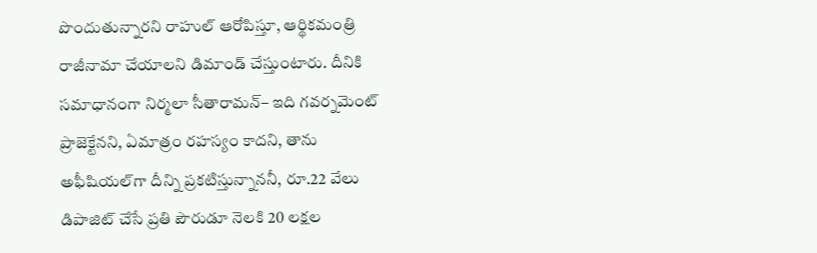పొందుతున్నారని రాహుల్‌ ఆరోపిస్తూ, ఆర్థికమంత్రి రాజీనామా చేయాలని డిమాండ్ చేస్తుంటారు. దీనికి సమాధానంగా నిర్మలా సీతారామన్– ఇది గవర్నమెంట్ ప్రాజెక్టేనని, ఏమాత్రం రహస్యం కాదని, తాను అఫీషియల్‌గా దీన్ని ప్రకటిస్తున్నాననీ, రూ.22 వేలు డిపాజిట్ చేసే ప్రతి పౌరుడూ నెలకి 20 లక్షల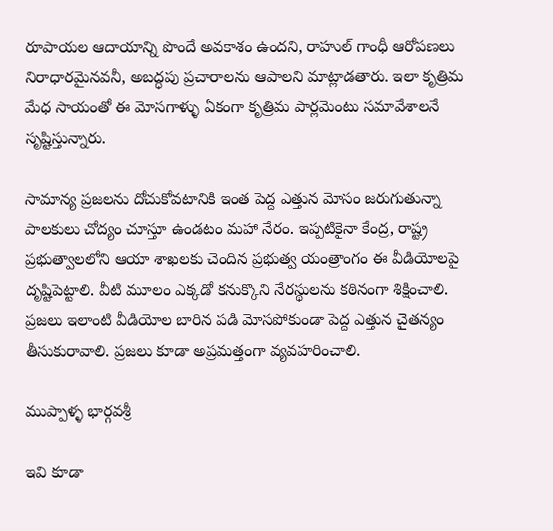రూపాయల ఆదాయాన్ని పొందే అవకాశం ఉందని, రాహుల్ గాంధీ ఆరోపణలు నిరాధారమైనవనీ, అబద్ధపు ప్రచారాలను ఆపాలని మాట్లాడతారు. ఇలా కృత్రిమ మేధ సాయంతో ఈ మోసగాళ్ళు ఏకంగా కృత్రిమ పార్లమెంటు సమావేశాలనే సృష్టిస్తున్నారు.

సామాన్య ప్రజలను దోచుకోవటానికి ఇంత పెద్ద ఎత్తున మోసం జరుగుతున్నా పాలకులు చోద్యం చూస్తూ ఉండటం మహా నేరం. ఇప్పటికైనా కేంద్ర, రాష్ట్ర ప్రభుత్వాలలోని ఆయా శాఖలకు చెందిన ప్రభుత్వ యంత్రాంగం ఈ వీడియోలపై దృష్టిపెట్టాలి. వీటి మూలం ఎక్కడో కనుక్కొని నేరస్థులను కఠినంగా శిక్షించాలి. ప్రజలు ఇలాంటి వీడియోల బారిన పడి మోసపోకుండా పెద్ద ఎత్తున చైతన్యం తీసుకురావాలి. ప్రజలు కూడా అప్రమత్తంగా వ్యవహరించాలి.

ముప్పాళ్ళ భార్గవశ్రీ

ఇవి కూడా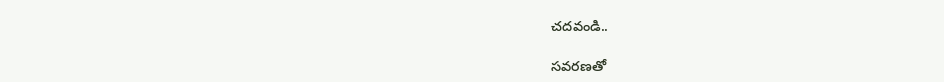చదవండి..

సవరణతో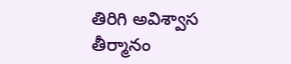తిరిగి అవిశ్వాస తీర్మానం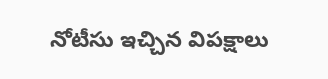నోటీసు ఇచ్చిన విపక్షాలు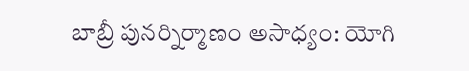బాబ్రీ పునర్నిర్మాణం అసాధ్యం: యోగి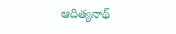ఆదిత్యనాథ్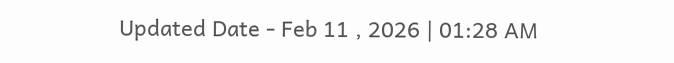Updated Date - Feb 11 , 2026 | 01:28 AM